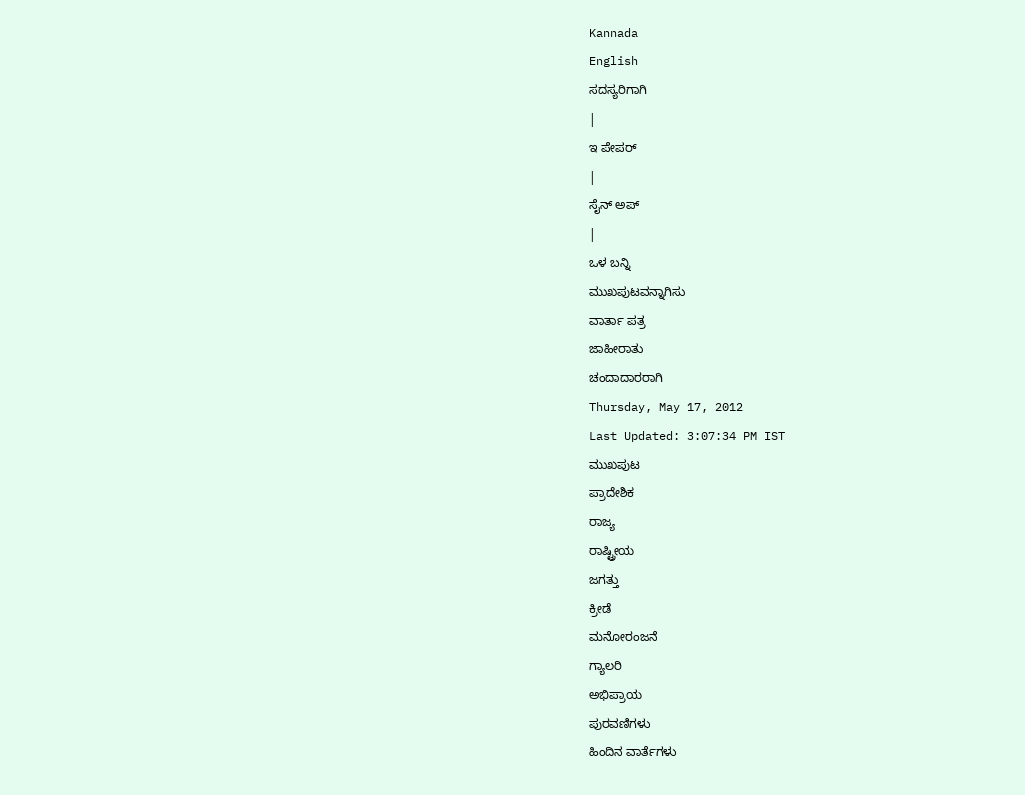Kannada
English
ಸದಸ್ಯರಿಗಾಗಿ
|
ಇ ಪೇಪರ್
|
ಸೈನ್ ಅಪ್
|
ಒಳ ಬನ್ನಿ
ಮುಖಪುಟವನ್ನಾಗಿಸು
ವಾರ್ತಾ ಪತ್ರ
ಜಾಹೀರಾತು
ಚಂದಾದಾರರಾಗಿ
Thursday, May 17, 2012
Last Updated: 3:07:34 PM IST
ಮುಖಪುಟ
ಪ್ರಾದೇಶಿಕ
ರಾಜ್ಯ
ರಾಷ್ಟ್ರೀಯ
ಜಗತ್ತು
ಕ್ರೀಡೆ
ಮನೋರಂಜನೆ
ಗ್ಯಾಲರಿ
ಅಭಿಪ್ರಾಯ
ಪುರವಣಿಗಳು
ಹಿಂದಿನ ವಾರ್ತೆಗಳು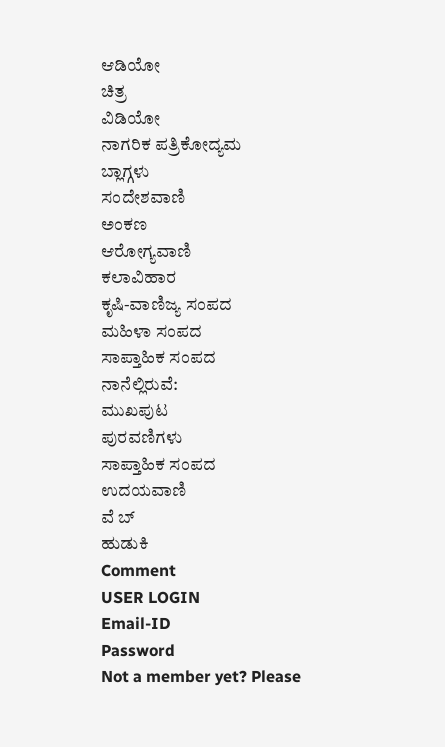ಆಡಿಯೋ
ಚಿತ್ರ
ವಿಡಿಯೋ
ನಾಗರಿಕ ಪತ್ರಿಕೋದ್ಯಮ
ಬ್ಲಾಗ್ಗಳು
ಸಂದೇಶವಾಣಿ
ಅಂಕಣ
ಆರೋಗ್ಯವಾಣಿ
ಕಲಾವಿಹಾರ
ಕೃಷಿ-ವಾಣಿಜ್ಯ ಸಂಪದ
ಮಹಿಳಾ ಸಂಪದ
ಸಾಪ್ತಾಹಿಕ ಸಂಪದ
ನಾನೆಲ್ಲಿರುವೆ:
ಮುಖಪುಟ
ಪುರವಣಿಗಳು
ಸಾಪ್ತಾಹಿಕ ಸಂಪದ
ಉದಯವಾಣಿ
ವೆ ಬ್
ಹುಡುಕಿ
Comment
USER LOGIN
Email-ID
Password
Not a member yet? Please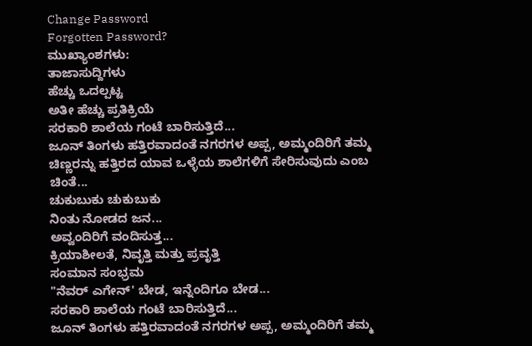Change Password
Forgotten Password?
ಮುಖ್ಯಾಂಶಗಳು:
ತಾಜಾಸುದ್ದಿಗಳು
ಹೆಚ್ಚು ಒದಲ್ಪಟ್ಟ
ಅತೀ ಹೆಚ್ಚು ಪ್ರತಿಕ್ರಿಯೆ
ಸರಕಾರಿ ಶಾಲೆಯ ಗಂಟೆ ಬಾರಿಸುತ್ತಿದೆ...
ಜೂನ್ ತಿಂಗಳು ಹತ್ತಿರವಾದಂತೆ ನಗರಗಳ ಅಪ್ಪ, ಅಮ್ಮಂದಿರಿಗೆ ತಮ್ಮ ಚಿಣ್ಣರನ್ನು ಹತ್ತಿರದ ಯಾವ ಒಳ್ಳೆಯ ಶಾಲೆಗಳಿಗೆ ಸೇರಿಸುವುದು ಎಂಬ ಚಿಂತೆ...
ಚುಕುಬುಕು ಚುಕುಬುಕು
ನಿಂತು ನೋಡದ ಜನ...
ಅವ್ವಂದಿರಿಗೆ ವಂದಿಸುತ್ತ...
ಕ್ರಿಯಾಶೀಲತೆ, ನಿವೃತ್ತಿ ಮತ್ತು ಪ್ರವೃತ್ತಿ
ಸಂಮಾನ ಸಂಭ್ರಮ
"ನೆವರ್ ಎಗೇನ್' ಬೇಡ, ಇನ್ನೆಂದಿಗೂ ಬೇಡ...
ಸರಕಾರಿ ಶಾಲೆಯ ಗಂಟೆ ಬಾರಿಸುತ್ತಿದೆ...
ಜೂನ್ ತಿಂಗಳು ಹತ್ತಿರವಾದಂತೆ ನಗರಗಳ ಅಪ್ಪ, ಅಮ್ಮಂದಿರಿಗೆ ತಮ್ಮ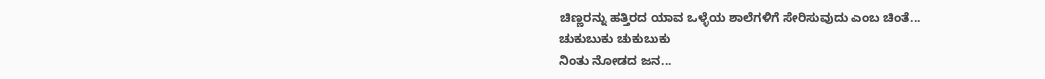ಚಿಣ್ಣರನ್ನು ಹತ್ತಿರದ ಯಾವ ಒಳ್ಳೆಯ ಶಾಲೆಗಳಿಗೆ ಸೇರಿಸುವುದು ಎಂಬ ಚಿಂತೆ...
ಚುಕುಬುಕು ಚುಕುಬುಕು
ನಿಂತು ನೋಡದ ಜನ...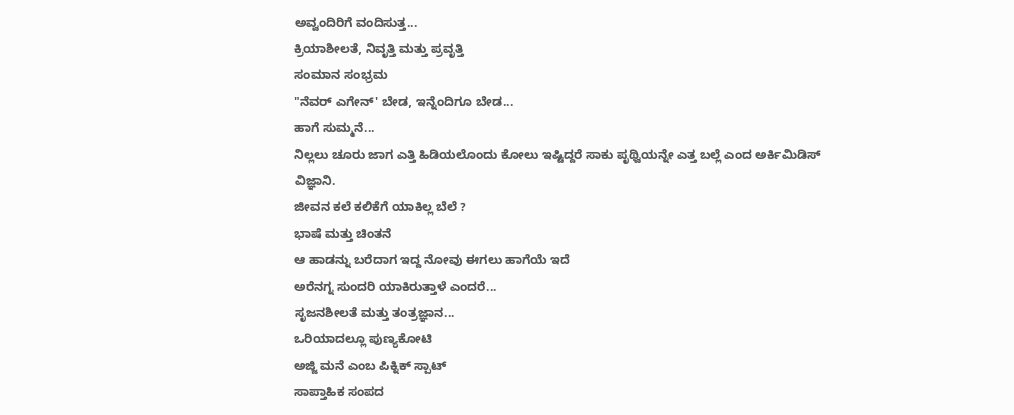ಅವ್ವಂದಿರಿಗೆ ವಂದಿಸುತ್ತ...
ಕ್ರಿಯಾಶೀಲತೆ, ನಿವೃತ್ತಿ ಮತ್ತು ಪ್ರವೃತ್ತಿ
ಸಂಮಾನ ಸಂಭ್ರಮ
"ನೆವರ್ ಎಗೇನ್' ಬೇಡ, ಇನ್ನೆಂದಿಗೂ ಬೇಡ...
ಹಾಗೆ ಸುಮ್ಮನೆ...
ನಿಲ್ಲಲು ಚೂರು ಜಾಗ ಎತ್ತಿ ಹಿಡಿಯಲೊಂದು ಕೋಲು ಇಷ್ಟಿದ್ದರೆ ಸಾಕು ಪೃಥ್ವಿಯನ್ನೇ ಎತ್ತ ಬಲ್ಲೆ ಎಂದ ಅರ್ಕಿಮಿಡಿಸ್ ವಿಜ್ಞಾನಿ.
ಜೀವನ ಕಲೆ ಕಲಿಕೆಗೆ ಯಾಕಿಲ್ಲ ಬೆಲೆ ?
ಭಾಷೆ ಮತ್ತು ಚಿಂತನೆ
ಆ ಹಾಡನ್ನು ಬರೆದಾಗ ಇದ್ದ ನೋವು ಈಗಲು ಹಾಗೆಯೆ ಇದೆ
ಅರೆನಗ್ನ ಸುಂದರಿ ಯಾಕಿರುತ್ತಾಳೆ ಎಂದರೆ...
ಸೃಜನಶೀಲತೆ ಮತ್ತು ತಂತ್ರಜ್ಞಾನ...
ಒರಿಯಾದಲ್ಲೂ ಪುಣ್ಯಕೋಟಿ
ಅಜ್ಜಿ ಮನೆ ಎಂಬ ಪಿಕ್ನಿಕ್ ಸ್ಪಾಟ್
ಸಾಪ್ತಾಹಿಕ ಸಂಪದ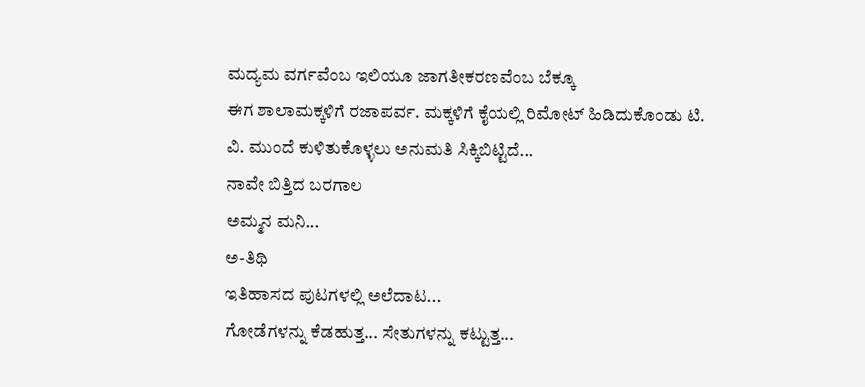ಮದ್ಯಮ ವರ್ಗವೆಂಬ ಇಲಿಯೂ ಜಾಗತೀಕರಣವೆಂಬ ಬೆಕ್ಕೂ
ಈಗ ಶಾಲಾಮಕ್ಕಳಿಗೆ ರಜಾಪರ್ವ. ಮಕ್ಕಳಿಗೆ ಕೈಯಲ್ಲಿ ರಿಮೋಟ್ ಹಿಡಿದುಕೊಂಡು ಟಿ. ವಿ. ಮುಂದೆ ಕುಳಿತುಕೊಳ್ಳಲು ಅನುಮತಿ ಸಿಕ್ಕಿಬಿಟ್ಟಿದೆ...
ನಾವೇ ಬಿತ್ತಿದ ಬರಗಾಲ
ಅಮ್ಮನ ಮನಿ...
ಅ-ತಿಥಿ
ಇತಿಹಾಸದ ಪುಟಗಳಲ್ಲಿ ಅಲೆದಾಟ...
ಗೋಡೆಗಳನ್ನು ಕೆಡಹುತ್ತ... ಸೇತುಗಳನ್ನು ಕಟ್ಟುತ್ತ...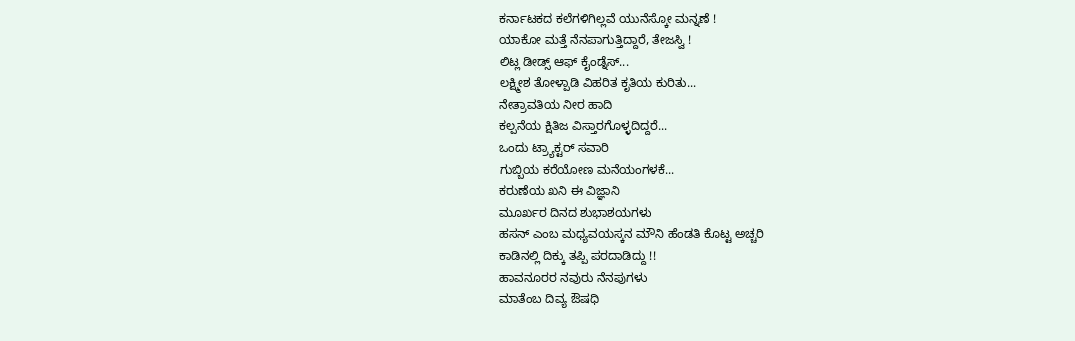ಕರ್ನಾಟಕದ ಕಲೆಗಳಿಗಿಲ್ಲವೆ ಯುನೆಸ್ಕೋ ಮನ್ನಣೆ !
ಯಾಕೋ ಮತ್ತೆ ನೆನಪಾಗುತ್ತಿದ್ದಾರೆ, ತೇಜಸ್ವಿ !
ಲಿಟ್ಲ ಡೀಡ್ಸ್ ಆಫ್ ಕೈಂಡ್ನೆಸ್...
ಲಕ್ಷ್ಮೀಶ ತೋಳ್ಪಾಡಿ ವಿಹರಿತ ಕೃತಿಯ ಕುರಿತು...
ನೇತ್ರಾವತಿಯ ನೀರ ಹಾದಿ
ಕಲ್ಪನೆಯ ಕ್ಷಿತಿಜ ವಿಸ್ತಾರಗೊಳ್ಳದಿದ್ದರೆ...
ಒಂದು ಟ್ರ್ಯಾಕ್ಟರ್ ಸವಾರಿ
ಗುಬ್ಬಿಯ ಕರೆಯೋಣ ಮನೆಯಂಗಳಕೆ...
ಕರುಣೆಯ ಖನಿ ಈ ವಿಜ್ಞಾನಿ
ಮೂರ್ಖರ ದಿನದ ಶುಭಾಶಯಗಳು
ಹಸನ್ ಎಂಬ ಮಧ್ಯವಯಸ್ಕನ ಮೌನಿ ಹೆಂಡತಿ ಕೊಟ್ಟ ಅಚ್ಚರಿ
ಕಾಡಿನಲ್ಲಿ ದಿಕ್ಕು ತಪ್ಪಿ ಪರದಾಡಿದ್ದು !!
ಹಾವನೂರರ ನವುರು ನೆನಪುಗಳು
ಮಾತೆಂಬ ದಿವ್ಯ ಔಷಧಿ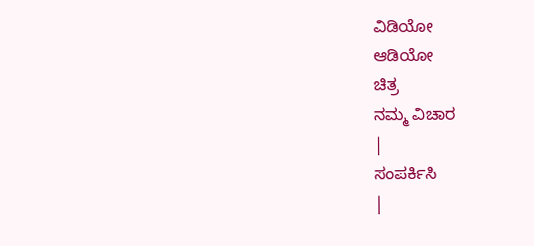ವಿಡಿಯೋ
ಆಡಿಯೋ
ಚಿತ್ರ
ನಮ್ಮ ವಿಚಾರ
|
ಸಂಪರ್ಕಿಸಿ
|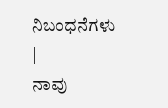ನಿಬಂಧನೆಗಳು
|
ನಾವು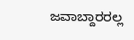ಜವಾಬ್ದಾರರಲ್ಲ